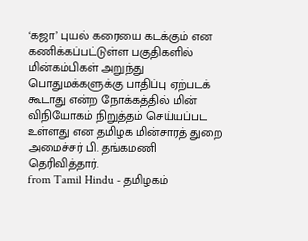‘கஜா’ புயல் கரையை கடக்கும் என கணிக்கப்பட்டுள்ள பகுதிகளில் மின்கம்பிகள் அறுந்து பொதுமக்களுக்கு பாதிப்பு ஏற்படக் கூடாது என்ற நோக்கத்தில் மின் விநியோகம் நிறுத்தம் செய்யப்பட உள்ளது என தமிழக மின்சாரத் துறை அமைச்சர் பி. தங்கமணி தெரிவித்தார்.
from Tamil Hindu - தமிழகம்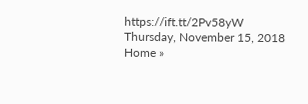https://ift.tt/2Pv58yW
Thursday, November 15, 2018
Home »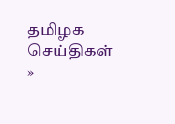தமிழக செய்திகள்
»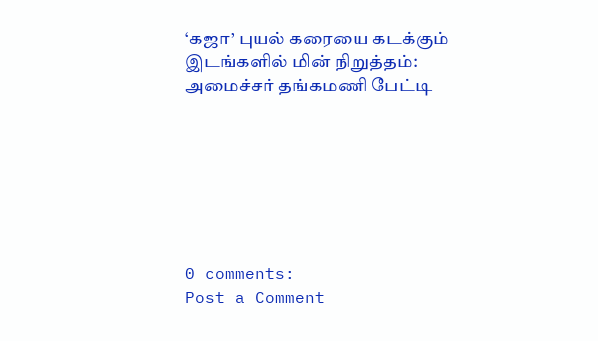‘கஜா’ புயல் கரையை கடக்கும் இடங்களில் மின் நிறுத்தம்: அமைச்சர் தங்கமணி பேட்டி







0 comments:
Post a Comment